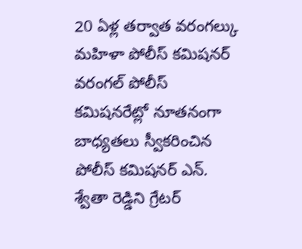20 ఏళ్ల తర్వాత వరంగల్కు మహిళా పోలీస్ కమిషనర్
వరంగల్ పోలీస్ కమిషనరేట్లో నూతనంగా బాధ్యతలు స్వీకరించిన పోలీస్ కమిషనర్ ఎన్. శ్వేతా రెడ్డిని గ్రేటర్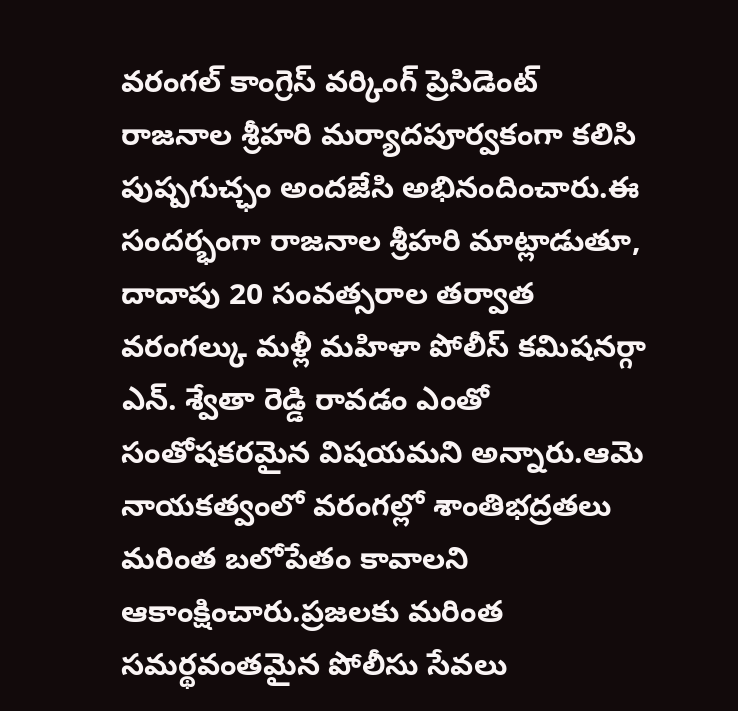వరంగల్ కాంగ్రెస్ వర్కింగ్ ప్రెసిడెంట్ రాజనాల శ్రీహరి మర్యాదపూర్వకంగా కలిసి పుష్పగుచ్ఛం అందజేసి అభినందించారు.ఈ సందర్భంగా రాజనాల శ్రీహరి మాట్లాడుతూ, దాదాపు 20 సంవత్సరాల తర్వాత వరంగల్కు మళ్లీ మహిళా పోలీస్ కమిషనర్గా ఎన్. శ్వేతా రెడ్డి రావడం ఎంతో సంతోషకరమైన విషయమని అన్నారు.ఆమె నాయకత్వంలో వరంగల్లో శాంతిభద్రతలు మరింత బలోపేతం కావాలని ఆకాంక్షించారు.ప్రజలకు మరింత సమర్థవంతమైన పోలీసు సేవలు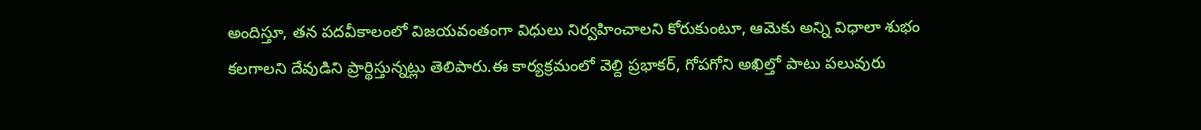అందిస్తూ, తన పదవీకాలంలో విజయవంతంగా విధులు నిర్వహించాలని కోరుకుంటూ, ఆమెకు అన్ని విధాలా శుభం కలగాలని దేవుడిని ప్రార్థిస్తున్నట్లు తెలిపారు.ఈ కార్యక్రమంలో వెల్ది ప్రభాకర్, గోపగోని అఖిల్తో పాటు పలువురు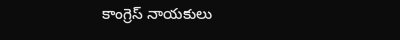కాంగ్రెస్ నాయకులు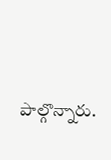పాల్గొన్నారు.